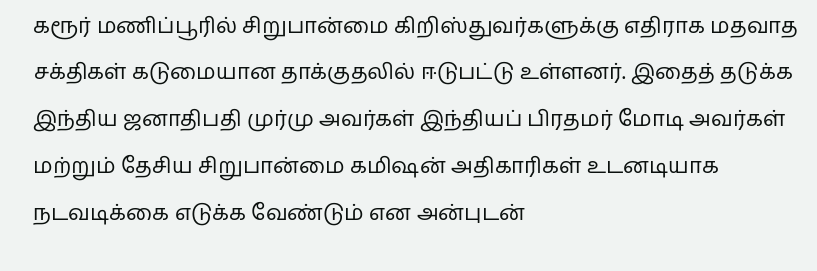கரூர் மணிப்பூரில் சிறுபான்மை கிறிஸ்துவர்களுக்கு எதிராக மதவாத சக்திகள் கடுமையான தாக்குதலில் ஈடுபட்டு உள்ளனர். இதைத் தடுக்க இந்திய ஜனாதிபதி முர்மு அவர்கள் இந்தியப் பிரதமர் மோடி அவர்கள் மற்றும் தேசிய சிறுபான்மை கமிஷன் அதிகாரிகள் உடனடியாக நடவடிக்கை எடுக்க வேண்டும் என அன்புடன்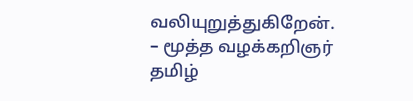வலியுறுத்துகிறேன்.
– மூத்த வழக்கறிஞர் தமிழ்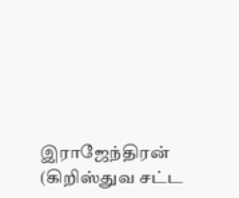இராஜேந்திரன் (கிறிஸ்துவ சட்ட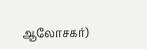ஆலோசகர்)